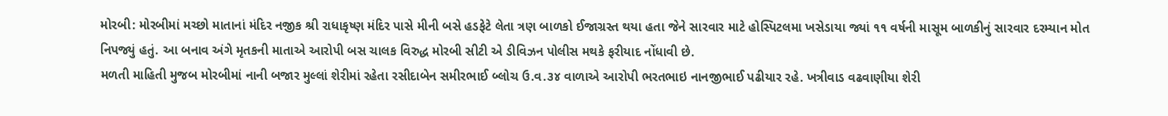મોરબી: મોરબીમાં મચ્છો માતાનાં મંદિર નજીક શ્રી રાધાકૃષ્ણ મંદિર પાસે મીની બસે હડફેટે લેતા ત્રણ બાળકો ઈજાગ્રસ્ત થયા હતા જેને સારવાર માટે હોસ્પિટલમા ખસેડાયા જ્યાં ૧૧ વર્ષની માસૂમ બાળકીનું સારવાર દરમ્યાન મોત નિપજ્યું હતું. આ બનાવ અંગે મૃતકની માતાએ આરોપી બસ ચાલક વિરુદ્ધ મોરબી સીટી એ ડીવિઝન પોલીસ મથકે ફરીયાદ નોંધાવી છે.
મળતી માહિતી મુજબ મોરબીમાં નાની બજાર મુલ્લાં શેરીમાં રહેતા રસીદાબેન સમીરભાઈ બ્લોચ ઉ.વ.૩૪ વાળાએ આરોપી ભરતભાઇ નાનજીભાઈ પઢીયાર રહે. ખત્રીવાડ વઢવાણીયા શેરી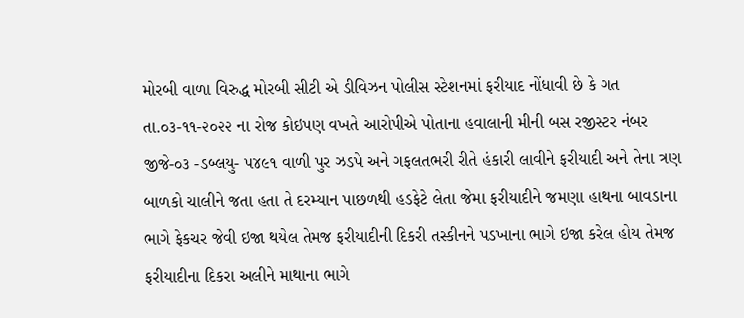મોરબી વાળા વિરુદ્ધ મોરબી સીટી એ ડીવિઝન પોલીસ સ્ટેશનમાં ફરીયાદ નોંધાવી છે કે ગત તા.૦૩-૧૧-૨૦૨૨ ના રોજ કોઇપણ વખતે આરોપીએ પોતાના હવાલાની મીની બસ રજીસ્ટર નંબર જીજે-૦૩ -ડબ્લયુ- ૫૪૯૧ વાળી પુર ઝડપે અને ગફલતભરી રીતે હંકારી લાવીને ફરીયાદી અને તેના ત્રણ બાળકો ચાલીને જતા હતા તે દરમ્યાન પાછળથી હડફેટે લેતા જેમા ફરીયાદીને જમણા હાથના બાવડાના ભાગે ફેકચર જેવી ઇજા થયેલ તેમજ ફરીયાદીની દિકરી તસ્કીનને પડખાના ભાગે ઇજા કરેલ હોય તેમજ ફરીયાદીના દિકરા અલીને માથાના ભાગે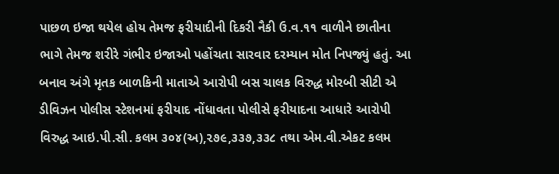પાછળ ઇજા થયેલ હોય તેમજ ફરીયાદીની દિકરી નૈકી ઉ.વ.૧૧ વાળીને છાતીના ભાગે તેમજ શરીરે ગંભીર ઇજાઓ પહોંચતા સારવાર દરમ્યાન મોત નિપજ્યું હતું. આ બનાવ અંગે મૃતક બાળકિની માતાએ આરોપી બસ ચાલક વિરુદ્ધ મોરબી સીટી એ ડીવિઝન પોલીસ સ્ટેશનમાં ફરીયાદ નોંધાવતા પોલીસે ફરીયાદના આધારે આરોપી વિરુદ્ધ આઇ.પી.સી. કલમ ૩૦૪(અ),૨૭૯,૩૩૭,૩૩૮ તથા એમ.વી.એકટ કલમ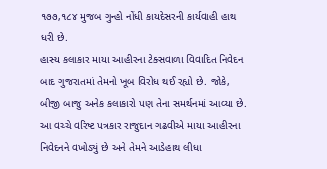૧૭૭,૧૮૪ મુજબ ગુન્હો નોંધી કાયદેસરની કાર્યવાહી હાથ ધરી છે.
હાસ્ય કલાકાર માયા આહીરના ટેક્સવાળા વિવાદિત નિવેદન બાદ ગુજરાતમાં તેમનો ખૂબ વિરોધ થઈ રહ્યો છે. જોકે, બીજી બાજુ અનેક કલાકારો પણ તેના સમર્થનમાં આવ્યા છે. આ વચ્ચે વરિષ્ટ પત્રકાર રાજુદાન ગઢવીએ માયા આહીરના નિવેદનને વખોડ્યું છે અને તેમને આડેહાથ લીધા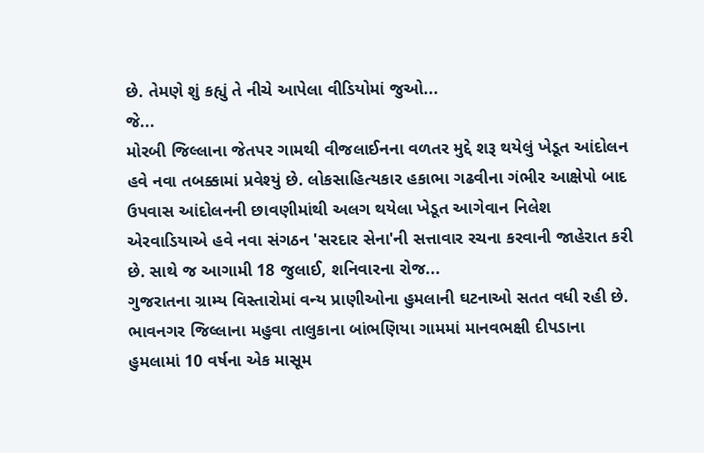છે. તેમણે શું કહ્યું તે નીચે આપેલા વીડિયોમાં જુઓ...
જે...
મોરબી જિલ્લાના જેતપર ગામથી વીજલાઈનના વળતર મુદ્દે શરૂ થયેલું ખેડૂત આંદોલન હવે નવા તબક્કામાં પ્રવેશ્યું છે. લોકસાહિત્યકાર હકાભા ગઢવીના ગંભીર આક્ષેપો બાદ ઉપવાસ આંદોલનની છાવણીમાંથી અલગ થયેલા ખેડૂત આગેવાન નિલેશ એરવાડિયાએ હવે નવા સંગઠન 'સરદાર સેના'ની સત્તાવાર રચના કરવાની જાહેરાત કરી છે. સાથે જ આગામી 18 જુલાઈ, શનિવારના રોજ...
ગુજરાતના ગ્રામ્ય વિસ્તારોમાં વન્ય પ્રાણીઓના હુમલાની ઘટનાઓ સતત વધી રહી છે. ભાવનગર જિલ્લાના મહુવા તાલુકાના બાંભણિયા ગામમાં માનવભક્ષી દીપડાના હુમલામાં 10 વર્ષના એક માસૂમ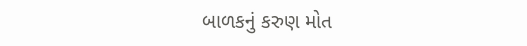બાળકનું કરુણ મોત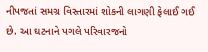નીપજતાં સમગ્ર વિસ્તારમાં શોકની લાગણી ફેલાઈ ગઈ છે. આ ઘટનાને પગલે પરિવારજનો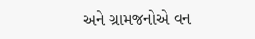અને ગ્રામજનોએ વન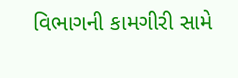વિભાગની કામગીરી સામે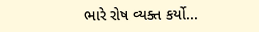ભારે રોષ વ્યક્ત કર્યો...